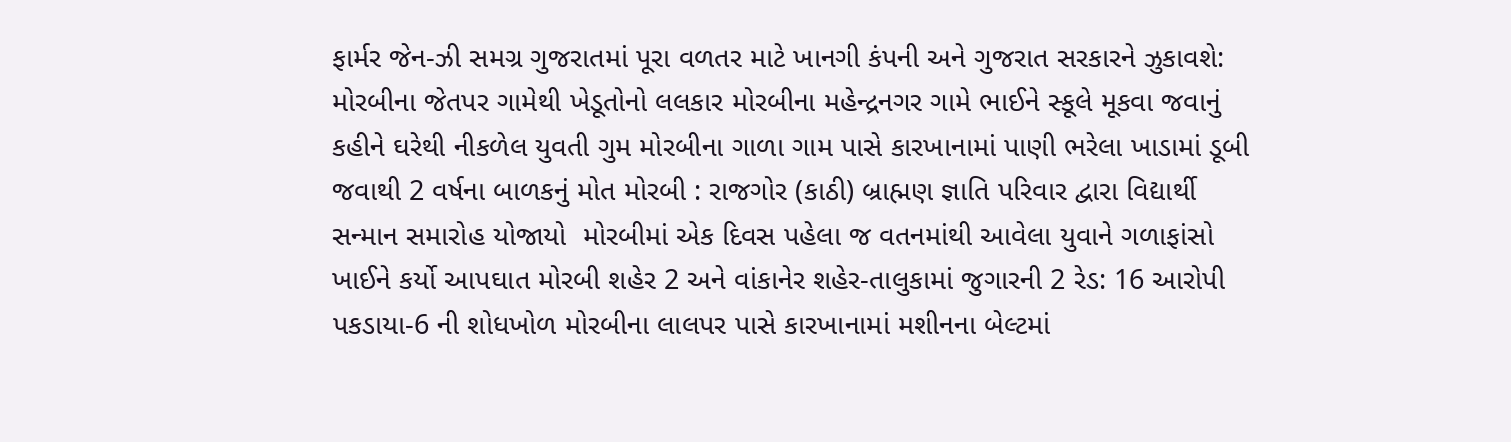ફાર્મર જેન-ઝી સમગ્ર ગુજરાતમાં પૂરા વળતર માટે ખાનગી કંપની અને ગુજરાત સરકારને ઝુકાવશે: મોરબીના જેતપર ગામેથી ખેડૂતોનો લલકાર મોરબીના મહેન્દ્રનગર ગામે ભાઈને સ્કૂલે મૂકવા જવાનું કહીને ઘરેથી નીકળેલ યુવતી ગુમ મોરબીના ગાળા ગામ પાસે કારખાનામાં પાણી ભરેલા ખાડામાં ડૂબી જવાથી 2 વર્ષના બાળકનું મોત મોરબી : રાજગોર (કાઠી) બ્રાહ્મણ જ્ઞાતિ પરિવાર દ્વારા વિદ્યાર્થી સન્માન સમારોહ યોજાયો  મોરબીમાં એક દિવસ પહેલા જ વતનમાંથી આવેલા યુવાને ગળાફાંસો ખાઈને કર્યો આપઘાત મોરબી શહેર 2 અને વાંકાનેર શહેર-તાલુકામાં જુગારની 2 રેડ: 16 આરોપી પકડાયા-6 ની શોધખોળ મોરબીના લાલપર પાસે કારખાનામાં મશીનના બેલ્ટમાં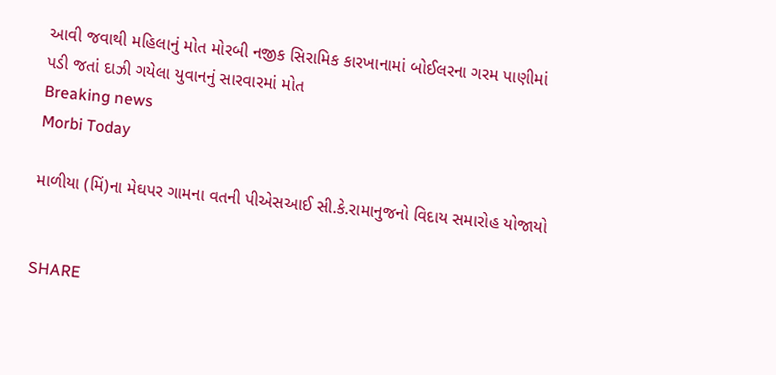આવી જવાથી મહિલાનું મોત મોરબી નજીક સિરામિક કારખાનામાં બોઈલરના ગરમ પાણીમાં પડી જતાં દાઝી ગયેલા યુવાનનું સારવારમાં મોત
Breaking news
Morbi Today

માળીયા (મિં)ના મેઘપર ગામના વતની પીએસઆઈ સી.કે.રામાનુજનો વિદાય સમારોહ યોજાયો


SHARE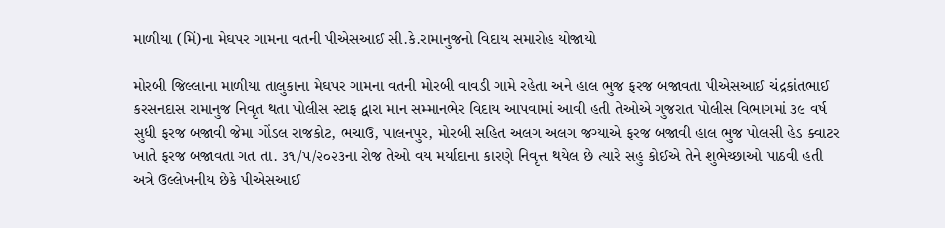માળીયા (મિં)ના મેઘપર ગામના વતની પીએસઆઈ સી.કે.રામાનુજનો વિદાય સમારોહ યોજાયો

મોરબી જિલ્લાના માળીયા તાલુકાના મેઘપર ગામના વતની મોરબી વાવડી ગામે રહેતા અને હાલ ભુજ ફરજ બજાવતા પીએસઆઈ ચંદ્રકાંતભાઈ કરસનદાસ રામાનુજ નિવૃત થતા પોલીસ સ્ટાફ દ્વારા માન સમ્માનભેર વિદાય આપવામાં આવી હતી તેઓએ ગુજરાત પોલીસ વિભાગમાં ૩૯ વર્ષ સુધી ફરજ બજાવી જેમા ગોંડલ રાજકોટ, ભચાઉ, પાલનપુર, મોરબી સહિત અલગ અલગ જગ્યાએ ફરજ બજાવી હાલ ભુજ પોલસી હેડ ક્વાટર ખાતે ફરજ બજાવતા ગત તા. ૩૧/૫/૨૦૨૩ના રોજ તેઓ વય મર્યાદાના કારણે નિવૃત્ત થયેલ છે ત્યારે સહુ કોઈએ તેને શુભેચ્છાઓ પાઠવી હતી અત્રે ઉલ્લેખનીય છેકે પીએસઆઈ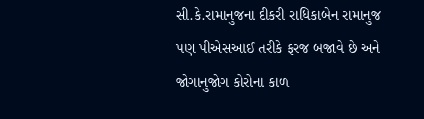સી.કે.રામાનુજના દીકરી રાધિકાબેન રામાનુજ પણ પીએસઆઈ તરીકે ફરજ બજાવે છે અને જોગાનુજોગ કોરોના કાળ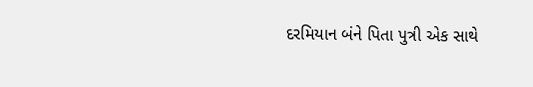દરમિયાન બંને પિતા પુત્રી એક સાથે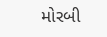મોરબી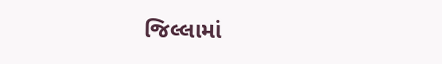જિલ્લામાં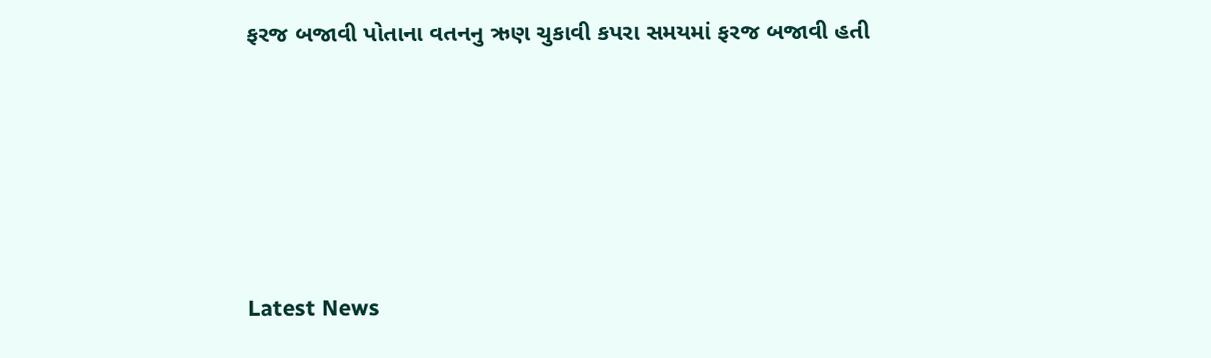ફરજ બજાવી પોતાના વતનનુ ઋણ ચુકાવી કપરા સમયમાં ફરજ બજાવી હતી






Latest News